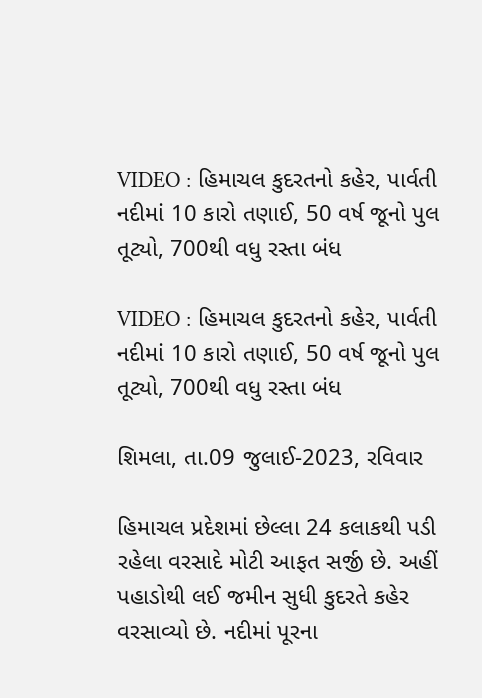VIDEO : હિમાચલ કુદરતનો કહેર, પાર્વતી નદીમાં 10 કારો તણાઈ, 50 વર્ષ જૂનો પુલ તૂટ્યો, 700થી વધુ રસ્તા બંધ

VIDEO : હિમાચલ કુદરતનો કહેર, પાર્વતી નદીમાં 10 કારો તણાઈ, 50 વર્ષ જૂનો પુલ તૂટ્યો, 700થી વધુ રસ્તા બંધ

શિમલા, તા.09 જુલાઈ-2023, રવિવાર

હિમાચલ પ્રદેશમાં છેલ્લા 24 કલાકથી પડી રહેલા વરસાદે મોટી આફત સર્જી છે. અહીં પહાડોથી લઈ જમીન સુધી કુદરતે કહેર વરસાવ્યો છે. નદીમાં પૂરના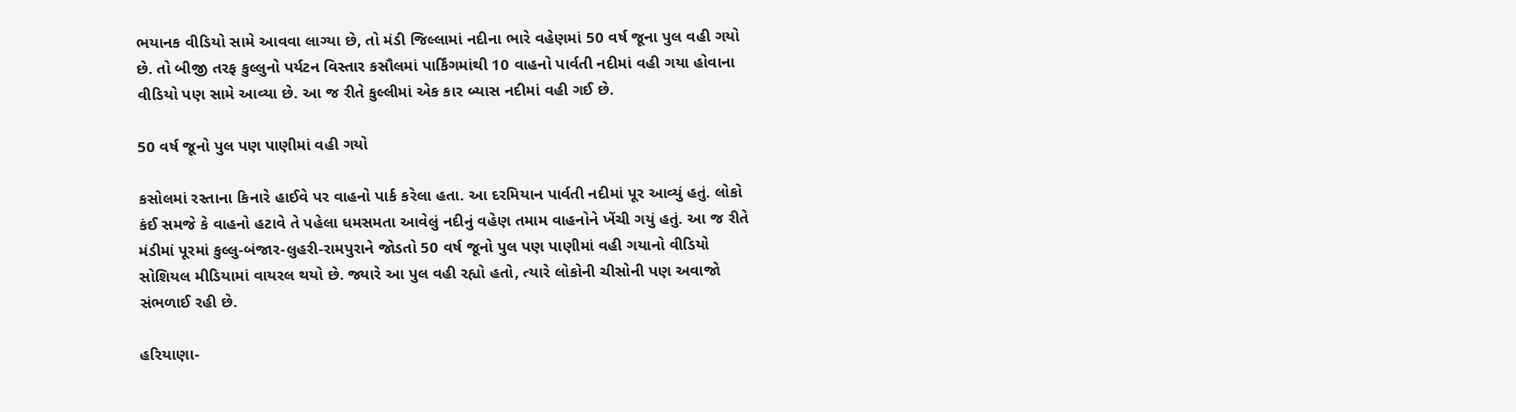ભયાનક વીડિયો સામે આવવા લાગ્યા છે, તો મંડી જિલ્લામાં નદીના ભારે વહેણમાં 50 વર્ષ જૂના પુલ વહી ગયો છે. તો બીજી તરફ કુલ્લુનો પર્યટન વિસ્તાર કસૌલમાં પાર્કિંગમાંથી 10 વાહનો પાર્વતી નદીમાં વહી ગયા હોવાના વીડિયો પણ સામે આવ્યા છે. આ જ રીતે કુલ્લીમાં એક કાર બ્યાસ નદીમાં વહી ગઈ છે.

50 વર્ષ જૂનો પુલ પણ પાણીમાં વહી ગયો

કસોલમાં રસ્તાના કિનારે હાઈવે પર વાહનો પાર્ક કરેલા હતા. આ દરમિયાન પાર્વતી નદીમાં પૂર આવ્યું હતું. લોકો કંઈ સમજે કે વાહનો હટાવે તે પહેલા ધમસમતા આવેલું નદીનું વહેણ તમામ વાહનોને ખેંચી ગયું હતું. આ જ રીતે મંડીમાં પૂરમાં કુલ્લુ-બંજાર-લુહરી-રામપુરાને જોડતો 50 વર્ષ જૂનો પુલ પણ પાણીમાં વહી ગયાનો વીડિયો સોશિયલ મીડિયામાં વાયરલ થયો છે. જ્યારે આ પુલ વહી રહ્યો હતો, ત્યારે લોકોની ચીસોની પણ અવાજો સંભળાઈ રહી છે.

હરિયાણા-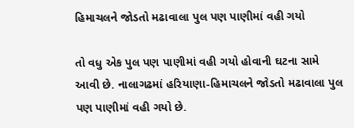હિમાચલને જોડતો મઢાવાલા પુલ પણ પાણીમાં વહી ગયો

તો વધુ એક પુલ પણ પાણીમાં વહી ગયો હોવાની ઘટના સામે આવી છે. નાલાગઢમાં હરિયાણા-હિમાચલને જોડતો મઢાવાલા પુલ પણ પાણીમાં વહી ગયો છે.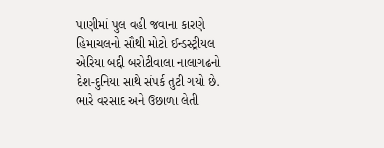પાણીમાં પુલ વહી જવાના કારણે હિમાચલનો સૌથી મોટો ઈન્ડસ્ટ્રીયલ એરિયા બદ્દી બરોટીવાલા નાલાગઢનો દેશ-દુનિયા સાથે સંપર્ક તુટી ગયો છે. ભારે વરસાદ અને ઉછાળા લેતી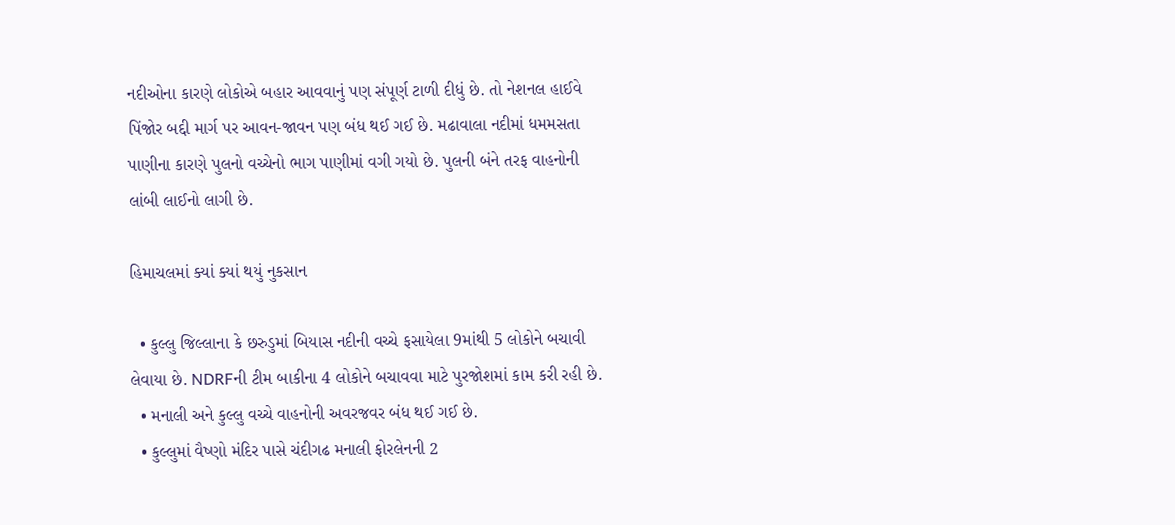નદીઓના કારણે લોકોએ બહાર આવવાનું પણ સંપૂર્ણ ટાળી દીધું છે. તો નેશનલ હાઈવે પિંજોર બદ્દી માર્ગ પર આવન-જાવન પણ બંધ થઈ ગઈ છે. મઢાવાલા નદીમાં ધમમસતા પાણીના કારણે પુલનો વચ્ચેનો ભાગ પાણીમાં વગી ગયો છે. પુલની બંને તરફ વાહનોની લાંબી લાઈનો લાગી છે.

હિમાચલમાં ક્યાં ક્યાં થયું નુકસાન

  • કુલ્લુ જિલ્લાના કે છરુડુમાં બિયાસ નદીની વચ્ચે ફસાયેલા 9માંથી 5 લોકોને બચાવી લેવાયા છે. NDRFની ટીમ બાકીના 4 લોકોને બચાવવા માટે પુરજોશમાં કામ કરી રહી છે.
  • મનાલી અને કુલ્લુ વચ્ચે વાહનોની અવરજવર બંધ થઈ ગઈ છે.
  • કુલ્લુમાં વૈષ્ણો મંદિર પાસે ચંદીગઢ મનાલી ફોરલેનની 2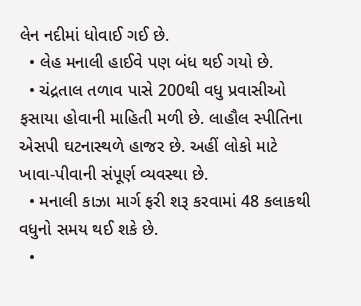લેન નદીમાં ધોવાઈ ગઈ છે.
  • લેહ મનાલી હાઈવે પણ બંધ થઈ ગયો છે.
  • ચંદ્રતાલ તળાવ પાસે 200થી વધુ પ્રવાસીઓ ફસાયા હોવાની માહિતી મળી છે. લાહૌલ સ્પીતિના એસપી ઘટનાસ્થળે હાજર છે. અહીં લોકો માટે ખાવા-પીવાની સંપૂર્ણ વ્યવસ્થા છે.
  • મનાલી કાઝા માર્ગ ફરી શરૂ કરવામાં 48 કલાકથી વધુનો સમય થઈ શકે છે.
  •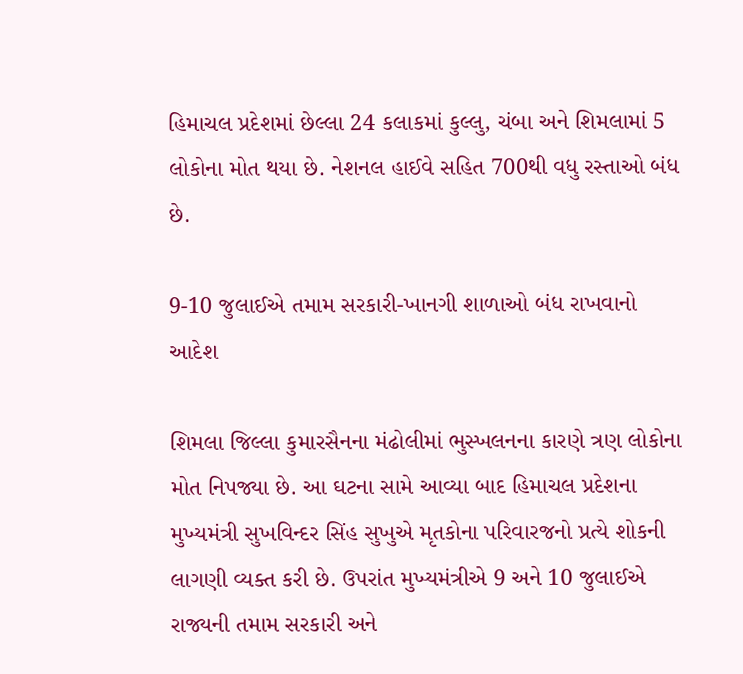હિમાચલ પ્રદેશમાં છેલ્લા 24 કલાકમાં કુલ્લુ, ચંબા અને શિમલામાં 5 લોકોના મોત થયા છે. નેશનલ હાઈવે સહિત 700થી વધુ રસ્તાઓ બંધ છે.

9-10 જુલાઈએ તમામ સરકારી-ખાનગી શાળાઓ બંધ રાખવાનો આદેશ

શિમલા જિલ્લા કુમારસૈનના મંઢોલીમાં ભુસ્ખલનના કારણે ત્રણ લોકોના મોત નિપજ્યા છે. આ ઘટના સામે આવ્યા બાદ હિમાચલ પ્રદેશના મુખ્યમંત્રી સુખવિન્દર સિંહ સુખુએ મૃતકોના પરિવારજનો પ્રત્યે શોકની લાગણી વ્યક્ત કરી છે. ઉપરાંત મુખ્યમંત્રીએ 9 અને 10 જુલાઈએ રાજ્યની તમામ સરકારી અને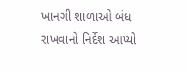ખાનગી શાળાઓ બંધ રાખવાનો નિર્દેશ આપ્યો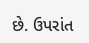છે. ઉપરાંત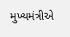મુખ્યમંત્રીએ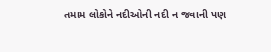તમામ લોકોને નદીઓની નદી ન જવાની પણ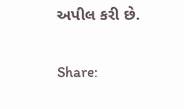અપીલ કરી છે.

Share: